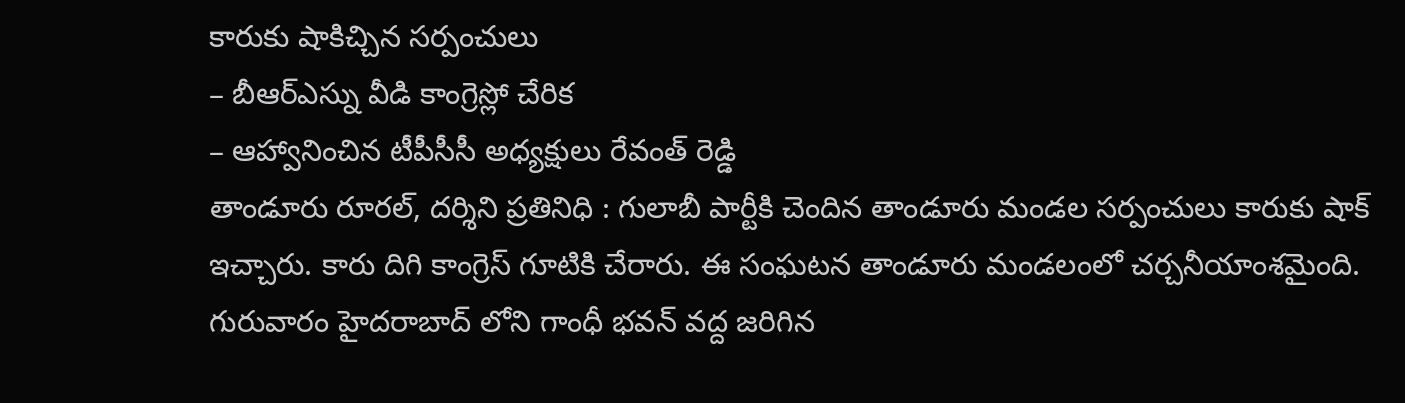కారుకు షాకిచ్చిన సర్పంచులు
– బీఆర్ఎస్ను వీడి కాంగ్రెస్లో చేరిక
– ఆహ్వానించిన టీపీసీసీ అధ్యక్షులు రేవంత్ రెడ్డి
తాండూరు రూరల్, దర్శిని ప్రతినిధి : గులాబీ పార్టీకి చెందిన తాండూరు మండల సర్పంచులు కారుకు షాక్ ఇచ్చారు. కారు దిగి కాంగ్రెస్ గూటికి చేరారు. ఈ సంఘటన తాండూరు మండలంలో చర్చనీయాంశమైంది.
గురువారం హైదరాబాద్ లోని గాంధీ భవన్ వద్ద జరిగిన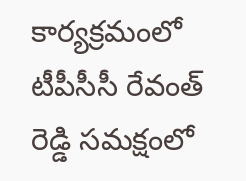కార్యక్రమంలో టీపీసీసీ రేవంత్ రెడ్డి సమక్షంలో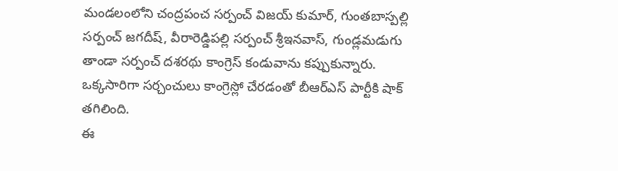మండలంలోని చంద్రపంచ సర్పంచ్ విజయ్ కుమార్, గుంతబాస్పల్లి సర్పంచ్ జగదీష్, వీరారెడ్డిపల్లి సర్పంచ్ శ్రీఇనవాస్, గుండ్లమడుగు తాండా సర్పంచ్ దశరథు కాంగ్రెస్ కండువాను కప్పుకున్నారు. ఒక్కసారిగా సర్చంచులు కాంగ్రెస్లో చేరడంతో బీఆర్ఎస్ పార్టీకి షాక్ తగిలింది.
ఈ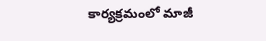కార్యక్రమంలో మాజీ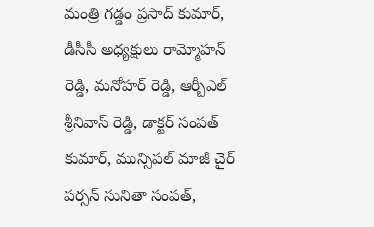మంత్రి గడ్డం ప్రసాద్ కుమార్, డీసీసీ అధ్యక్షులు రామ్మోహన్ రెడ్డి, మనోహర్ రెడ్డి, ఆర్బీఎల్ శ్రీనివాస్ రెడ్డి, డాక్టర్ సంపత్ కుమార్, మున్సిపల్ మాజీ చైర్ పర్సన్ సునితా సంపత్,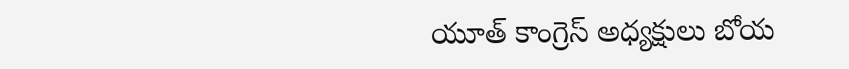యూత్ కాంగ్రెస్ అధ్యక్షులు బోయ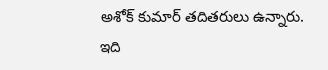అశోక్ కుమార్ తదితరులు ఉన్నారు.
ఇది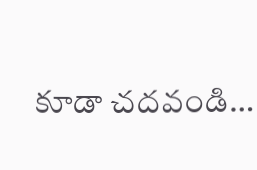కూడా చదవండి…